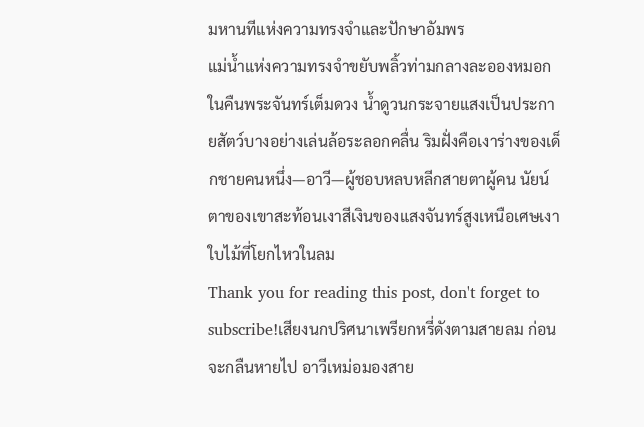มหานทีแห่งความทรงจำและปักษาอัมพร
แม่น้ำแห่งความทรงจำขยับพลิ้วท่ามกลางละอองหมอกในคืนพระจันทร์เต็มดวง น้ำดูวนกระจายแสงเป็นประกายสัตว์บางอย่างเล่นล้อระลอกคลื่น ริมฝั่งคือเงาร่างของเด็กชายคนหนึ่ง—อาวี—ผู้ชอบหลบหลีกสายตาผู้คน นัยน์ตาของเขาสะท้อนเงาสีเงินของแสงจันทร์สูงเหนือเศษเงาใบไม้ที่โยกไหวในลม
Thank you for reading this post, don't forget to subscribe!เสียงนกปริศนาเพรียกหรี่ดังตามสายลม ก่อนจะกลืนหายไป อาวีเหม่อมองสาย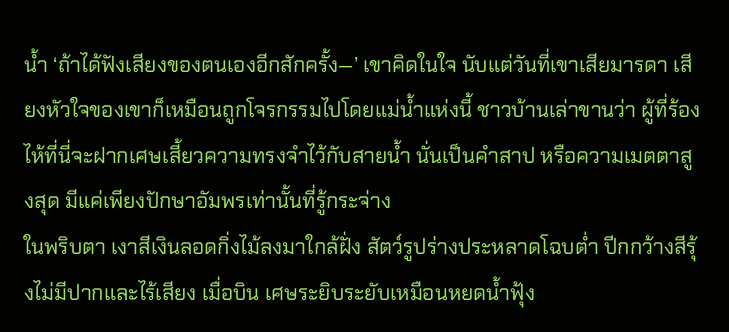น้ำ ‘ถ้าได้ฟังเสียงของตนเองอีกสักครั้ง—’ เขาคิดในใจ นับแต่วันที่เขาเสียมารดา เสียงหัวใจของเขาก็เหมือนถูกโจรกรรมไปโดยแม่น้ำแห่งนี้ ชาวบ้านเล่าขานว่า ผู้ที่ร้องไห้ที่นี่จะฝากเศษเสี้ยวความทรงจำไว้กับสายน้ำ นั่นเป็นคำสาป หรือความเมตตาสูงสุด มีแค่เพียงปักษาอัมพรเท่านั้นที่รู้กระจ่าง
ในพริบตา เงาสีเงินลอดกิ่งไม้ลงมาใกล้ฝั่ง สัตว์รูปร่างประหลาดโฉบต่ำ ปีกกว้างสีรุ้งไม่มีปากและไร้เสียง เมื่อบิน เศษระยิบระยับเหมือนหยดน้ำฟุ้ง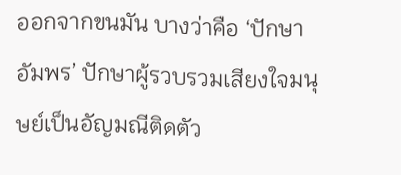ออกจากขนมัน บางว่าคือ ‘ปักษาอัมพร’ ปักษาผู้รวบรวมเสียงใจมนุษย์เป็นอัญมณีติดตัว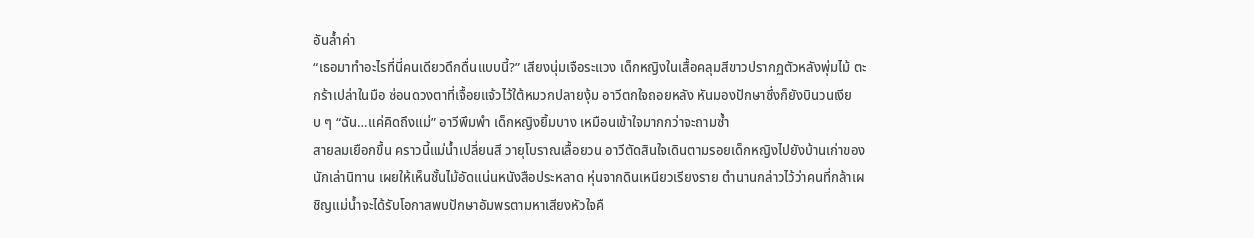อันล้ำค่า
“เธอมาทำอะไรที่นี่คนเดียวดึกดื่นแบบนี้?” เสียงนุ่มเจือระแวง เด็กหญิงในเสื้อคลุมสีขาวปรากฏตัวหลังพุ่มไม้ ตะกร้าเปล่าในมือ ซ่อนดวงตาที่เจื้อยแจ้วไว้ใต้หมวกปลายงุ้ม อาวีตกใจถอยหลัง หันมองปักษาซึ่งก็ยังบินวนเงียบ ๆ “ฉัน…แค่คิดถึงแม่” อาวีพึมพำ เด็กหญิงยิ้มบาง เหมือนเข้าใจมากกว่าจะถามซ้ำ
สายลมเยือกขึ้น คราวนี้แม่น้ำเปลี่ยนสี วายุโบราณเลื้อยวน อาวีตัดสินใจเดินตามรอยเด็กหญิงไปยังบ้านเก่าของนักเล่านิทาน เผยให้เห็นชั้นไม้อัดแน่นหนังสือประหลาด หุ่นจากดินเหนียวเรียงราย ตำนานกล่าวไว้ว่าคนที่กล้าเผชิญแม่น้ำจะได้รับโอกาสพบปักษาอัมพรตามหาเสียงหัวใจคื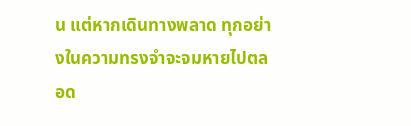น แต่หากเดินทางพลาด ทุกอย่างในความทรงจำจะจมหายไปตลอด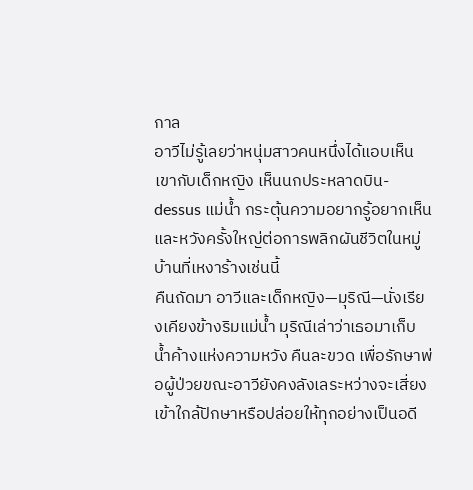กาล
อาวีไม่รู้เลยว่าหนุ่มสาวคนหนึ่งได้แอบเห็นเขากับเด็กหญิง เห็นนกประหลาดบิน-dessus แม่น้ำ กระตุ้นความอยากรู้อยากเห็นและหวังครั้งใหญ่ต่อการพลิกผันชีวิตในหมู่บ้านที่เหงาร้างเช่นนี้
คืนถัดมา อาวีและเด็กหญิง—มุริณี—นั่งเรียงเคียงข้างริมแม่น้ำ มุริณีเล่าว่าเธอมาเก็บน้ำค้างแห่งความหวัง คืนละขวด เพื่อรักษาพ่อผู้ป่วยขณะอาวียังคงลังเลระหว่างจะเสี่ยงเข้าใกล้ปักษาหรือปล่อยให้ทุกอย่างเป็นอดี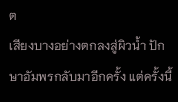ต
เสียงบางอย่างตกลงสู่ผิวน้ำ ปักษาอัมพรกลับมาอีกครั้ง แต่ครั้งนี้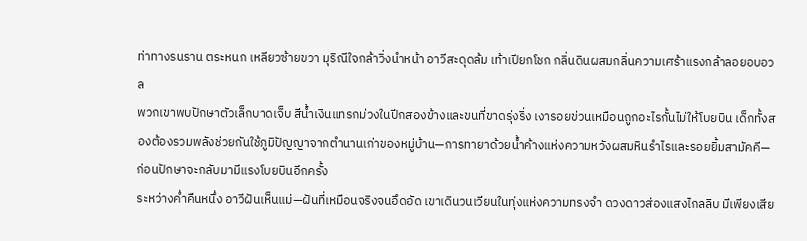ท่าทางรนราน ตระหนก เหลียวซ้ายขวา มุริณีใจกล้าวิ่งนำหน้า อาวีสะดุดล้ม เท้าเปียกโชก กลิ่นดินผสมกลิ่นความเศร้าแรงกล้าลอยอบอวล
พวกเขาพบปักษาตัวเล็กบาดเจ็บ สีน้ำเงินแทรกม่วงในปีกสองข้างและขนที่ขาดรุ่งริ่ง เงารอยข่วนเหมือนถูกอะไรกั้นไม่ให้โบยบิน เด็กทั้งสองต้องรวมพลังช่วยกันใช้ภูมิปัญญาจากตำนานเก่าของหมู่บ้าน—การทายาด้วยน้ำค้างแห่งความหวังผสมหินรำไรและรอยยิ้มสามัคคี—ก่อนปักษาจะกลับมามีแรงโบยบินอีกครั้ง
ระหว่างค่ำคืนหนึ่ง อาวีฝันเห็นแม่—ฝันที่เหมือนจริงจนอึดอัด เขาเดินวนเวียนในทุ่งแห่งความทรงจำ ดวงดาวส่องแสงไกลลิบ มีเพียงเสีย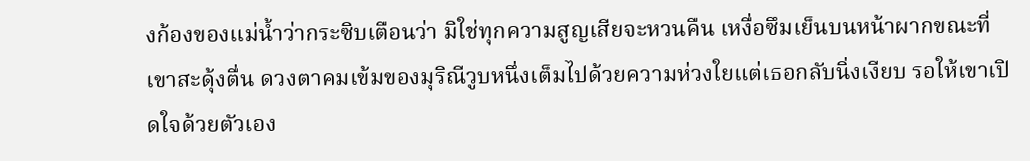งก้องของแม่น้ำว่ากระซิบเตือนว่า มิใช่ทุกความสูญเสียจะหวนคืน เหงื่อซึมเย็นบนหน้าผากขณะที่เขาสะดุ้งตื่น ดวงตาคมเข้มของมุริณีวูบหนึ่งเต็มไปด้วยความห่วงใยแต่เธอกลับนิ่งเงียบ รอให้เขาเปิดใจด้วยตัวเอง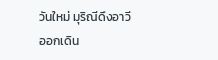วันใหม่ มุริณีดึงอาวีออกเดิน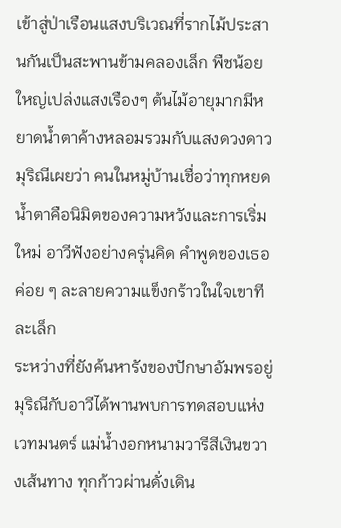เข้าสู่ป่าเรือนแสงบริเวณที่รากไม้ประสานกันเป็นสะพานข้ามคลองเล็ก พืชน้อยใหญ่เปล่งแสงเรืองๆ ต้นไม้อายุมากมีหยาดน้ำตาค้างหลอมรวมกับแสงดวงดาว มุริณีเผยว่า คนในหมู่บ้านเชื่อว่าทุกหยดน้ำตาคือนิมิตของความหวังและการเริ่มใหม่ อาวีฟังอย่างครุ่นคิด คำพูดของเธอค่อย ๆ ละลายความแข็งกร้าวในใจเขาทีละเล็ก
ระหว่างที่ยังค้นหารังของปักษาอัมพรอยู่ มุริณีกับอาวีได้พานพบการทดสอบแห่งเวทมนตร์ แม่น้ำงอกหนามวารีสีเงินขวางเส้นทาง ทุกก้าวผ่านดั่งเดิน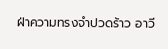ฝ่าความทรงจำปวดร้าว อาวี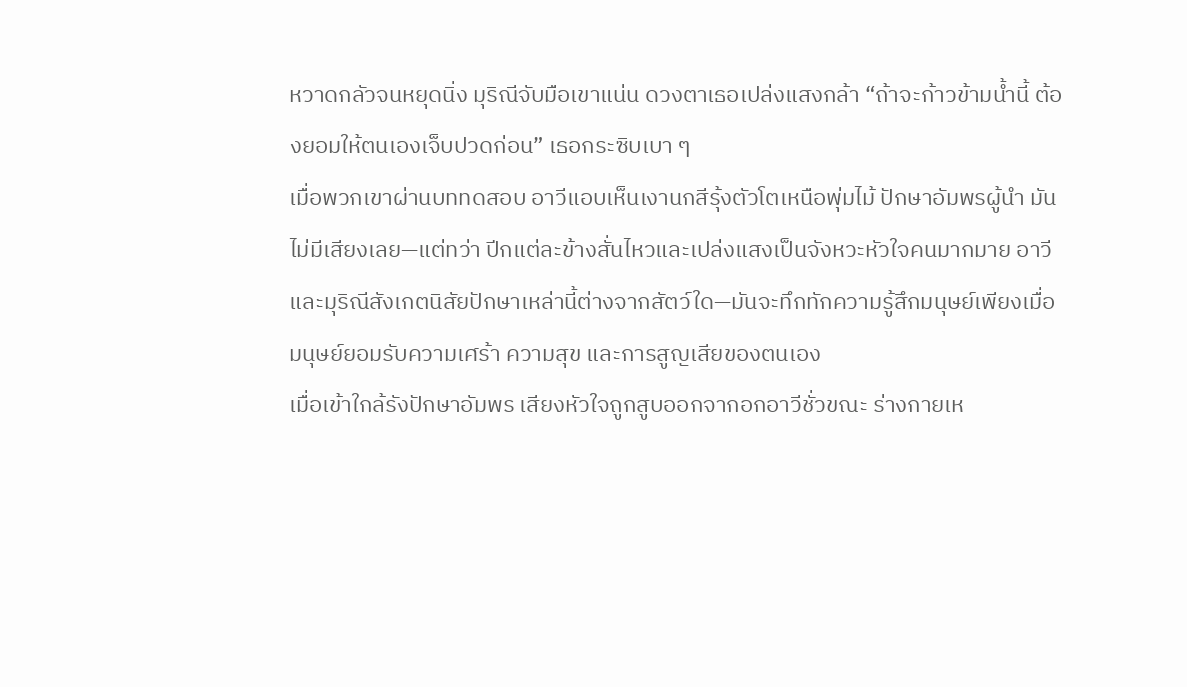หวาดกลัวจนหยุดนิ่ง มุริณีจับมือเขาแน่น ดวงตาเธอเปล่งแสงกล้า “ถ้าจะก้าวข้ามน้ำนี้ ต้องยอมให้ตนเองเจ็บปวดก่อน” เธอกระซิบเบา ๆ
เมื่อพวกเขาผ่านบททดสอบ อาวีแอบเห็นเงานกสีรุ้งตัวโตเหนือพุ่มไม้ ปักษาอัมพรผู้นำ มันไม่มีเสียงเลย—แต่ทว่า ปีกแต่ละข้างสั่นไหวและเปล่งแสงเป็นจังหวะหัวใจคนมากมาย อาวีและมุริณีสังเกตนิสัยปักษาเหล่านี้ต่างจากสัตว์ใด—มันจะทึกทักความรู้สึกมนุษย์เพียงเมื่อมนุษย์ยอมรับความเศร้า ความสุข และการสูญเสียของตนเอง
เมื่อเข้าใกล้รังปักษาอัมพร เสียงหัวใจถูกสูบออกจากอกอาวีชั่วขณะ ร่างกายเห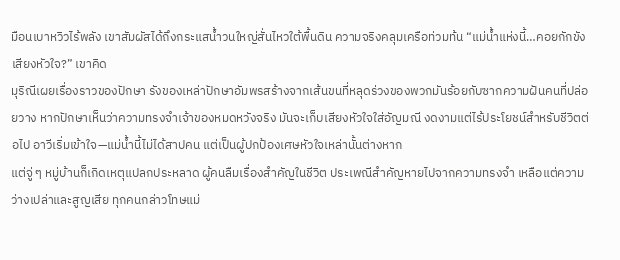มือนเบาหวิวไร้พลัง เขาสัมผัสได้ถึงกระแสน้ำวนใหญ่สั่นไหวใต้พื้นดิน ความจริงคลุมเครือท่วมท้น “แม่น้ำแห่งนี้…คอยกักขังเสียงหัวใจ?” เขาคิด
มุริณีเผยเรื่องราวของปักษา รังของเหล่าปักษาอัมพรสร้างจากเส้นขนที่หลุดร่วงของพวกมันร้อยกับซากความฝันคนที่ปล่อยวาง หากปักษาเห็นว่าความทรงจำเจ้าของหมดหวังจริง มันจะเก็บเสียงหัวใจใส่อัญมณี งดงามแต่ไร้ประโยชน์สำหรับชีวิตต่อไป อาวีเริ่มเข้าใจ—แม่น้ำนี้ไม่ได้สาปคน แต่เป็นผู้ปกป้องเศษหัวใจเหล่านั้นต่างหาก
แต่จู่ ๆ หมู่บ้านก็เกิดเหตุแปลกประหลาด ผู้คนลืมเรื่องสำคัญในชีวิต ประเพณีสำคัญหายไปจากความทรงจำ เหลือแต่ความว่างเปล่าและสูญเสีย ทุกคนกล่าวโทษแม่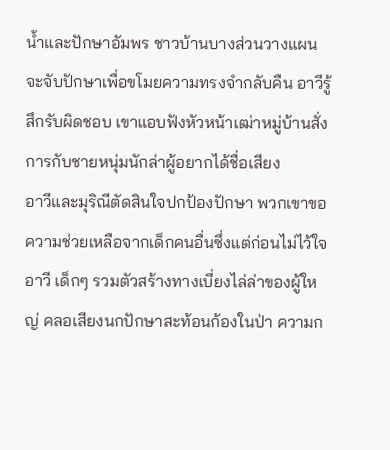น้ำและปักษาอัมพร ชาวบ้านบางส่วนวางแผนจะจับปักษาเพื่อขโมยความทรงจำกลับคืน อาวีรู้สึกรับผิดชอบ เขาแอบฟังหัวหน้าเฒ่าหมู่บ้านสั่งการกับชายหนุ่มนักล่าผู้อยากได้ชื่อเสียง
อาวีและมุริณีตัดสินใจปกป้องปักษา พวกเขาขอความช่วยเหลือจากเด็กคนอื่นซึ่งแต่ก่อนไม่ไว้ใจอาวี เด็กๆ รวมตัวสร้างทางเบี่ยงไล่ล่าของผู้ใหญ่ คลอเสียงนกปักษาสะท้อนก้องในป่า ความก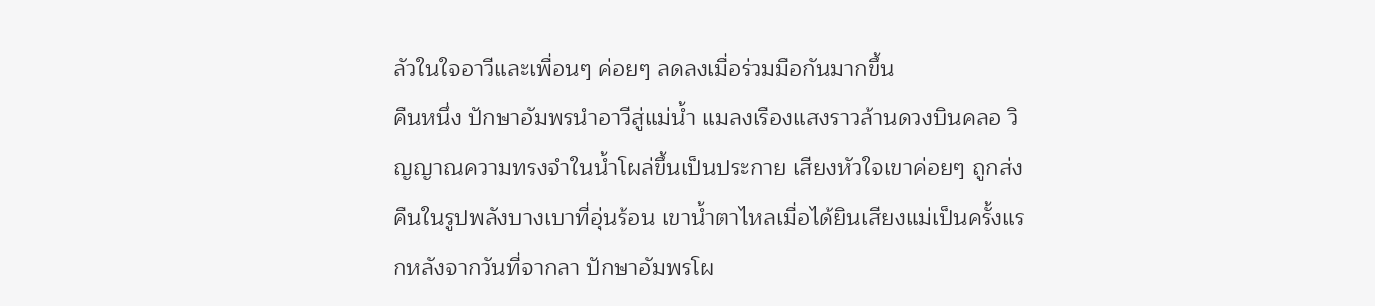ลัวในใจอาวีและเพื่อนๆ ค่อยๆ ลดลงเมื่อร่วมมือกันมากขึ้น
คืนหนึ่ง ปักษาอัมพรนำอาวีสู่แม่น้ำ แมลงเรืองแสงราวล้านดวงบินคลอ วิญญาณความทรงจำในน้ำโผล่ขึ้นเป็นประกาย เสียงหัวใจเขาค่อยๆ ถูกส่งคืนในรูปพลังบางเบาที่อุ่นร้อน เขาน้ำตาไหลเมื่อได้ยินเสียงแม่เป็นครั้งแรกหลังจากวันที่จากลา ปักษาอัมพรโผ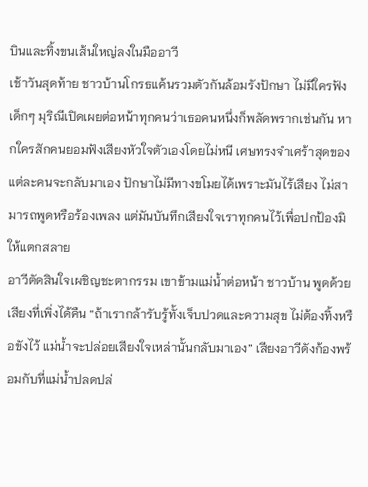บินและทิ้งขนเส้นใหญ่ลงในมืออาวี
เช้าวันสุดท้าย ชาวบ้านโกรธแค้นรวมตัวกันล้อมรังปักษา ไม่มีใครฟังเด็กๆ มุริณีเปิดเผยต่อหน้าทุกคนว่าเธอคนหนึ่งก็พลัดพรากเช่นกัน หากใครสักคนยอมฟังเสียงหัวใจตัวเองโดยไม่หนี เศษทรงจำเศร้าสุดของแต่ละคนจะกลับมาเอง ปักษาไม่มีทางขโมยได้เพราะมันไร้เสียง ไม่สามารถพูดหรือร้องเพลง แต่มันบันทึกเสียงใจเราทุกคนไว้เพื่อปกป้องมิให้แตกสลาย
อาวีตัดสินใจเผชิญชะตากรรม เขาข้ามแม่น้ำต่อหน้า ชาวบ้าน พูดด้วยเสียงที่เพิ่งได้คืน “ถ้าเรากล้ารับรู้ทั้งเจ็บปวดและความสุข ไม่ต้องทิ้งหรือขังไว้ แม่น้ำจะปล่อยเสียงใจเหล่านั้นกลับมาเอง” เสียงอาวีดังก้องพร้อมกับที่แม่น้ำปลดปล่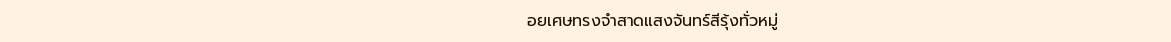อยเศษทรงจำสาดแสงจันทร์สีรุ้งทั่วหมู่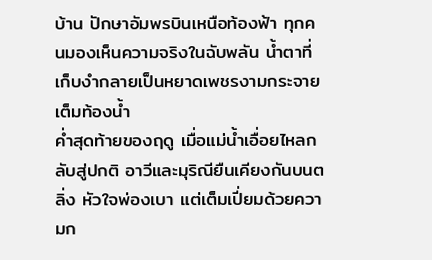บ้าน ปักษาอัมพรบินเหนือท้องฟ้า ทุกคนมองเห็นความจริงในฉับพลัน น้ำตาที่เก็บงำกลายเป็นหยาดเพชรงามกระจายเต็มท้องน้ำ
ค่ำสุดท้ายของฤดู เมื่อแม่น้ำเอื่อยไหลกลับสู่ปกติ อาวีและมุริณียืนเคียงกันบนตลิ่ง หัวใจพ่องเบา แต่เต็มเปี่ยมด้วยความก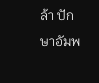ล้า ปักษาอัมพ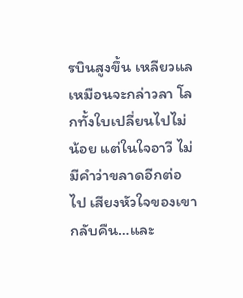รบินสูงขึ้น เหลียวแลเหมือนจะกล่าวลา โลกทั้งใบเปลี่ยนไปไม่น้อย แต่ในใจอาวี ไม่มีคำว่าขลาดอีกต่อไป เสียงหัวใจของเขากลับคืน…และ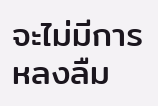จะไม่มีการหลงลืม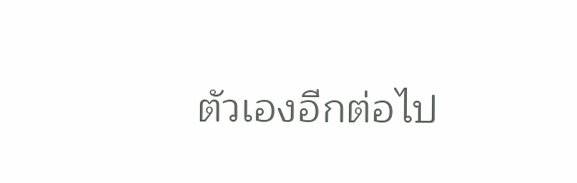ตัวเองอีกต่อไป